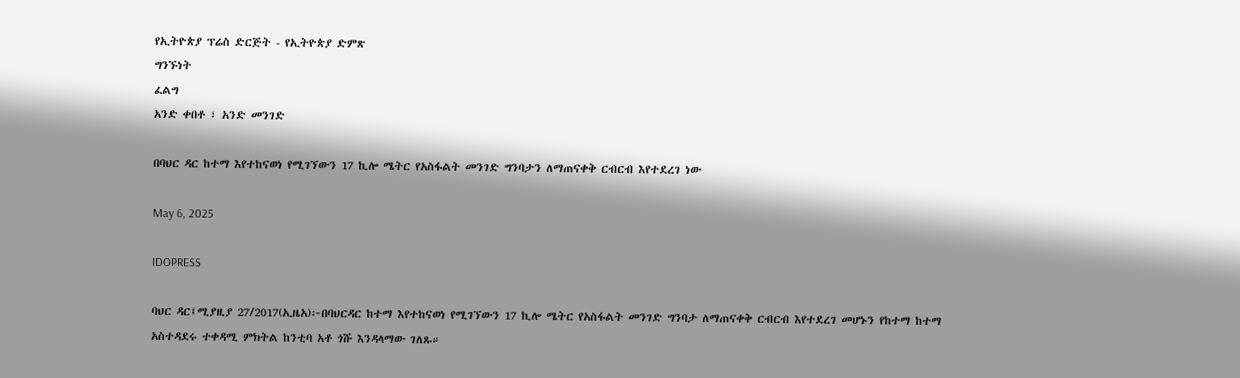የኢትዮጵያ ፕሬስ ድርጅት - የኢትዮጵያ ድምጽ
ግንኙነት
ፈልግ
አንድ ቀበቶ ፣ አንድ መንገድ

በባህር ዳር ከተማ እየተከናወነ የሚገኘውን 17 ኪሎ ሜትር የአስፋልት መንገድ ግንባታን ለማጠናቀቅ ርብርብ እየተደረገ ነው

May 6, 2025

IDOPRESS

ባህር ዳር፤ሚያዚያ 27/2017(ኢዜአ)፦በባህርዳር ከተማ እየተከናወነ የሚገኘውን 17 ኪሎ ሜትር የአስፋልት መንገድ ግንባታ ለማጠናቀቅ ርብርብ እየተደረገ መሆኑን የከተማ ከተማ አስተዳደሩ ተቀዳሚ ምክትል ከንቲባ አቶ ጎሹ እንዳላማው ገለጹ።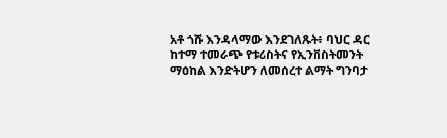አቶ ጎሹ እንዳላማው እንደገለጹት፥ ባህር ዳር ከተማ ተመራጭ የቱሪስትና የኢንቨስትመንት ማዕከል እንድትሆን ለመሰረተ ልማት ግንባታ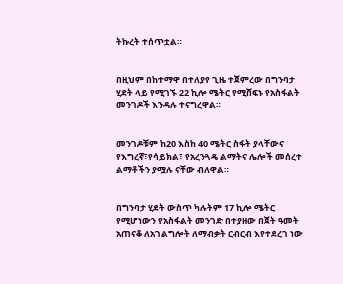ትኩረት ተሰጥቷል።


በዚህም በከተማዋ በተለያየ ጊዜ ተጀምረው በግንባታ ሂደት ላይ የሚገኙ 22 ኪሎ ሜትር የሚሸፍኑ የአስፋልት መንገዶች እንዳሉ ተናግረዋል።


መንገዶቹም ከ20 እስከ 40 ሜትር ስፋት ያላቸውና የእግረኛ፣የሳይክል፣ የአረንጓዴ ልማትና ሌሎች መሰረተ ልማቶችን ያሟሉ ናቸው ብለዋል።


በግንባታ ሂደት ውስጥ ካሉትም 17 ኪሎ ሜትር የሚሆነውን የአስፋልት መንገድ በተያዘው በጀት ዓመት አጠናቆ ለአገልግሎት ለማብቃት ርብርብ እየተደረገ ነው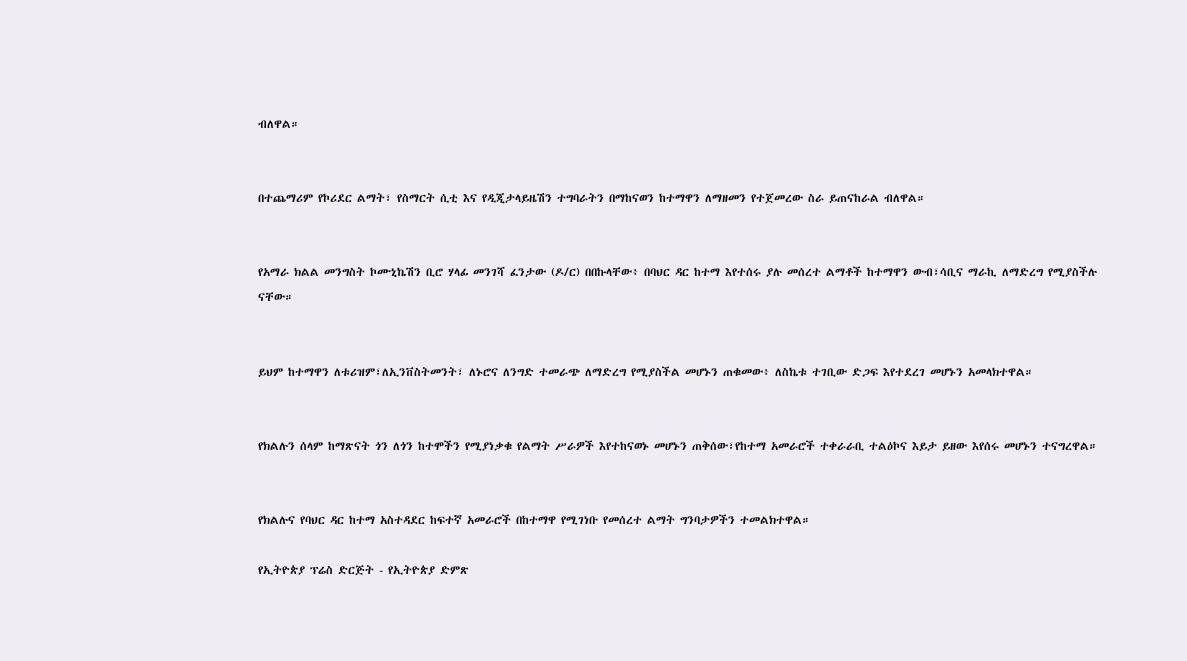ብለዋል።


በተጨማሪም የኮሪደር ልማት፣ የስማርት ሲቲ እና የዲጂታላይዜሽን ተግባራትን በማከናወን ከተማዋን ለማዘመን የተጀመረው ስራ ይጠናከራል ብለዋል።


የአማራ ክልል መንግስት ኮሙኒኬሽን ቢሮ ሃላፊ መንገሻ ፈንታው (ዶ/ር) በበኩላቸው፥ በባህር ዳር ከተማ እየተሰሩ ያሉ መሰረተ ልማቶች ከተማዋን ውብ፣ሳቢና ማራኪ ለማድረግ የሚያስችሉ ናቸው።


ይህም ከተማዋን ለቱሪዝም፣ለኢንቨስትመንት፣ ለኑሮና ለንግድ ተመራጭ ለማድረግ የሚያስችል መሆኑን ጠቁመው፥ ለስኬቱ ተገቢው ድጋፍ እየተደረገ መሆኑን አመላክተዋል።


የክልሉን ሰላም ከማጽናት ጎን ለጎን ከተሞችን የሚያነቃቁ የልማት ሥራዎች እየተከናወኑ መሆኑን ጠቅሰው፣የከተማ አመራሮች ተቀራራቢ ተልዕኮና እይታ ይዘው እየሰሩ መሆኑን ተናግረዋል።


የክልሉና የባህር ዳር ከተማ አስተዳደር ከፍተኛ አመራሮች በከተማዋ የሚገነቡ የመሰረተ ልማት ግንባታዎችን ተመልክተዋል።

የኢትዮጵያ ፕሬስ ድርጅት - የኢትዮጵያ ድምጽ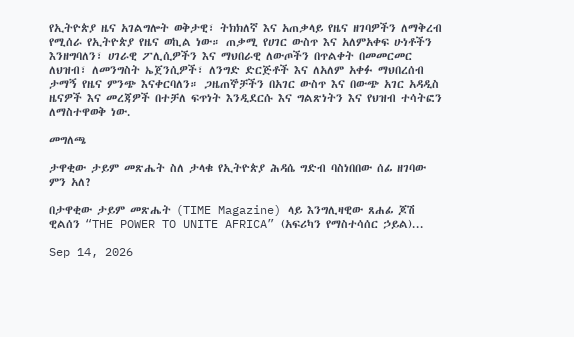የኢትዮጵያ ዜና አገልግሎት ወቅታዊ፣ ትክክለኛ እና አጠቃላይ የዜና ዘገባዎችን ለማቅረብ የሚሰራ የኢትዮጵያ የዜና ወኪል ነው። ጠቃሚ የሀገር ውስጥ እና አለምአቀፍ ሁነቶችን እንዘግባለን፣ ሀገራዊ ፖሊሲዎችን እና ማህበራዊ ለውጦችን በጥልቀት በመመርመር ለህዝብ፣ ለመንግስት ኤጀንሲዎች፣ ለንግድ ድርጅቶች እና ለአለም አቀፉ ማህበረሰብ ታማኝ የዜና ምንጭ እናቀርባለን። ጋዜጠኞቻችን በአገር ውስጥ እና በውጭ አገር አዳዲስ ዜናዎች እና መረጃዎች በተቻለ ፍጥነት እንዲደርሱ እና ግልጽነትን እና የህዝብ ተሳትፎን ለማስተዋወቅ ነው.

መግለጫ

ታዋቂው ታይም መጽሔት ስለ ታላቁ የኢትዮጵያ ሕዳሴ ግድብ ባስነበበው ሰፊ ዘገባው ምን አለ?

በታዋቂው ታይም መጽሔት (TIME Magazine) ላይ እንግሊዛዊው ጸሐፊ ጆሽ ዊልሰን “THE POWER TO UNITE AFRICA” (አፍሪካን የማስተሳሰር ኃይል)...

Sep 14, 2026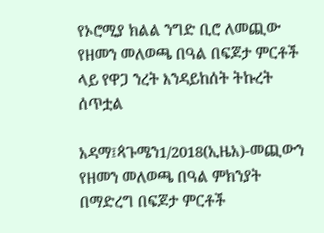የኦሮሚያ ክልል ንግድ ቢሮ ለመጪው የዘመን መለወጫ በዓል በፍጆታ ምርቶች ላይ የዋጋ ንረት እንዳይከሰት ትኩረት ሰጥቷል

አዳማ፤ጳጉሜን1/2018(ኢዜአ)-መጪውን የዘመን መለወጫ በዓል ምክንያት በማድረግ በፍጆታ ምርቶች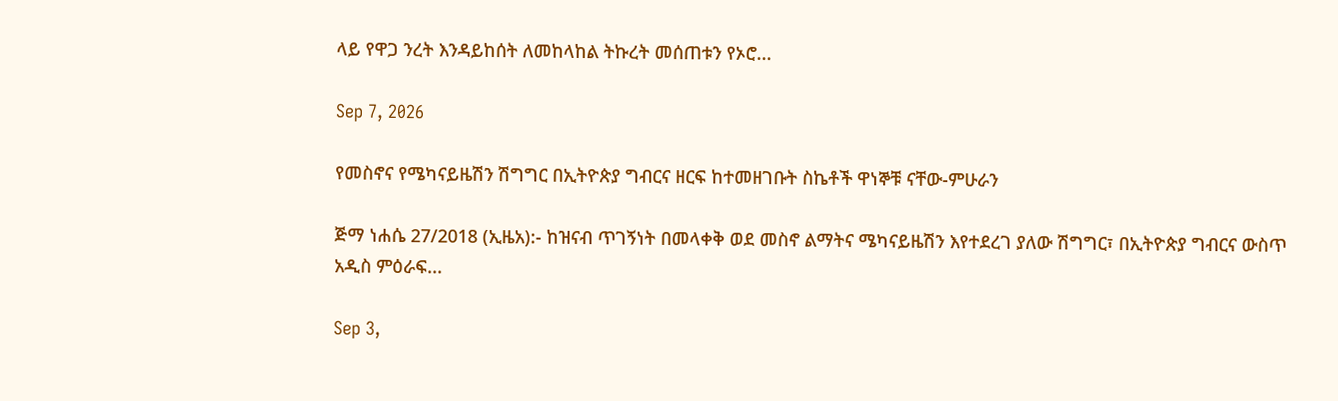ላይ የዋጋ ንረት እንዳይከሰት ለመከላከል ትኩረት መሰጠቱን የኦሮ...

Sep 7, 2026

የመስኖና የሜካናይዜሽን ሽግግር በኢትዮጵያ ግብርና ዘርፍ ከተመዘገቡት ስኬቶች ዋነኞቹ ናቸው-ምሁራን

ጅማ ነሐሴ 27/2018 (ኢዜአ):- ከዝናብ ጥገኝነት በመላቀቅ ወደ መስኖ ልማትና ሜካናይዜሽን እየተደረገ ያለው ሽግግር፣ በኢትዮጵያ ግብርና ውስጥ አዲስ ምዕራፍ...

Sep 3,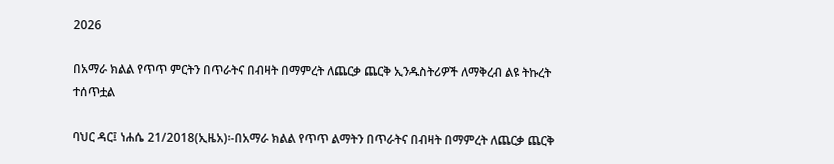2026

በአማራ ክልል የጥጥ ምርትን በጥራትና በብዛት በማምረት ለጨርቃ ጨርቅ ኢንዱስትሪዎች ለማቅረብ ልዩ ትኩረት ተሰጥቷል

ባህር ዳር፤ ነሐሴ 21/2018(ኢዜአ)፡-በአማራ ክልል የጥጥ ልማትን በጥራትና በብዛት በማምረት ለጨርቃ ጨርቅ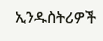ኢንዱስትሪዎች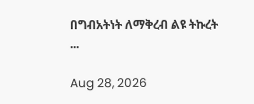በግብአትነት ለማቅረብ ልዩ ትኩረት ...

Aug 28, 2026